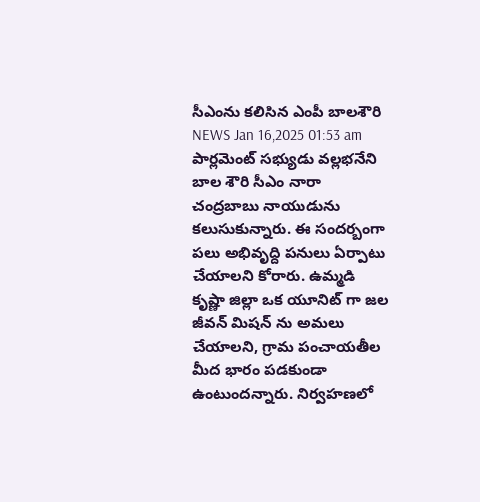సీఎంను కలిసిన ఎంపీ బాలశౌరి
NEWS Jan 16,2025 01:53 am
పార్లమెంట్ సభ్యుడు వల్లభనేని బాల శౌరి సీఎం నారా చంద్రబాబు నాయుడును కలుసుకున్నారు. ఈ సందర్బంగా పలు అభివృద్ది పనులు ఏర్పాటు చేయాలని కోరారు. ఉమ్మడి కృష్ణా జిల్లా ఒక యూనిట్ గా జల జీవన్ మిషన్ ను అమలు చేయాలని, గ్రామ పంచాయతీల మీద భారం పడకుండా ఉంటుందన్నారు. నిర్వహణలో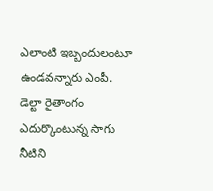ఎలాంటి ఇబ్బందులంటూ ఉండవన్నారు ఎంపీ. డెల్టా రైతాంగం ఎదుర్కొంటున్న సాగు నీటిని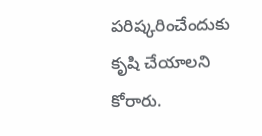పరిష్కరించేందుకు కృషి చేయాలని కోరారు.